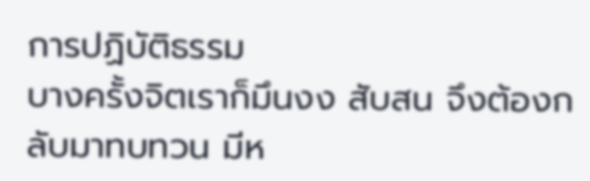การปฏิบัติธรรม
บางครั้งจิตเราก็มึนงง สับสน จึงต้องกลับมาทบทวน มีห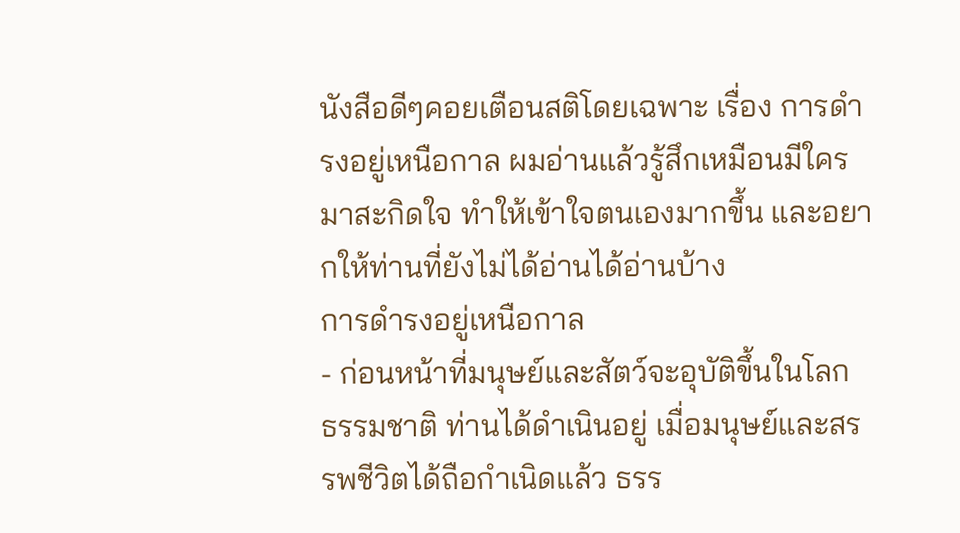นังสือดีๆคอยเตือนสติโดยเฉพาะ เรื่อง การดำรงอยู่เหนือกาล ผมอ่านแล้วรู้สึกเหมือนมีใครมาสะกิดใจ ทำให้เข้าใจตนเองมากขึ้น และอยากให้ท่านที่ยังไม่ได้อ่านได้อ่านบ้าง
การดำรงอยู่เหนือกาล
- ก่อนหน้าที่มนุษย์และสัตว์จะอุบัติขึ้นในโลก ธรรมชาติ ท่านได้ดำเนินอยู่ เมื่อมนุษย์และสรรพชีวิตได้ถือกำเนิดแล้ว ธรร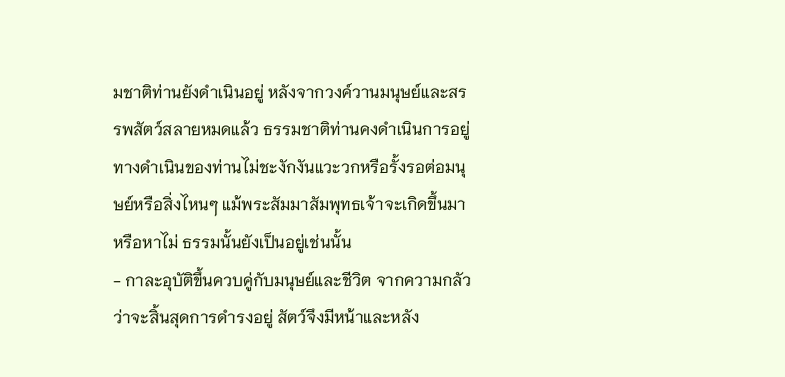มชาติท่านยังดำเนินอยู่ หลังจากวงค์วานมนุษย์และสรรพสัตว์สลายหมดแล้ว ธรรมชาติท่านคงดำเนินการอยู่ ทางดำเนินของท่านไม่ชะงักงันแวะวกหรือรั้งรอต่อมนุษย์หรือสิ่งไหนๆ แม้พระสัมมาสัมพุทธเจ้าจะเกิดขึ้นมาหรือหาไม่ ธรรมนั้นยังเป็นอยู่เช่นนั้น
- กาละอุบัติขึ้นควบคู่กับมนุษย์และชีวิต จากความกลัวว่าจะสิ้นสุดการดำรงอยู่ สัตว์จึงมีหน้าและหลัง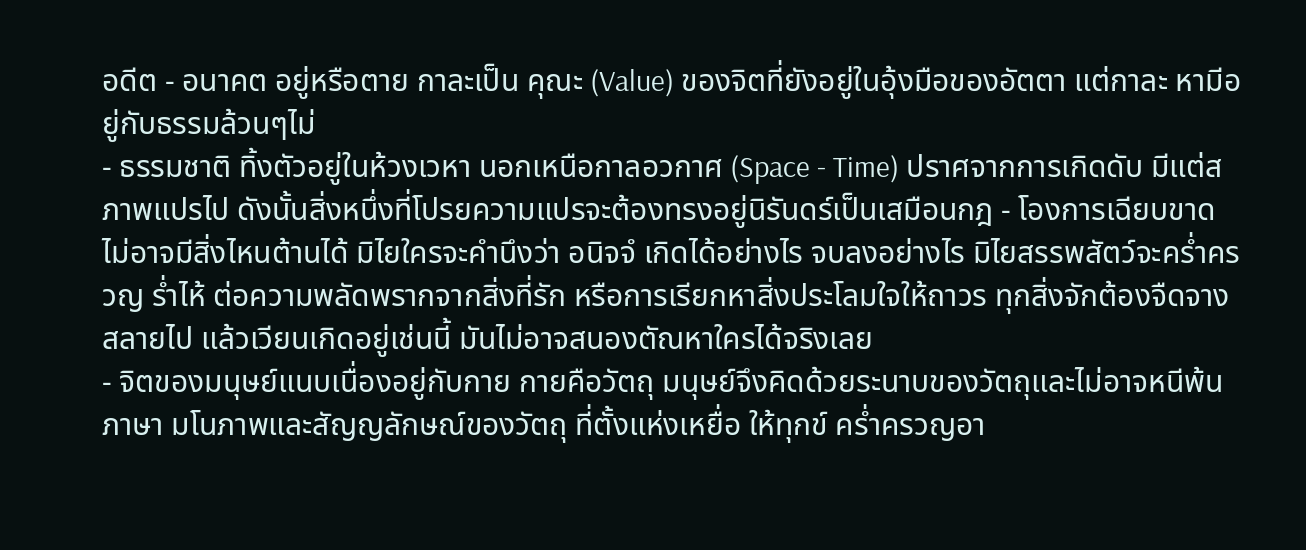อดีต - อนาคต อยู่หรือตาย กาละเป็น คุณะ (Value) ของจิตที่ยังอยู่ในอุ้งมือของอัตตา แต่กาละ หามีอยู่กับธรรมล้วนๆไม่
- ธรรมชาติ ทิ้งตัวอยู่ในห้วงเวหา นอกเหนือกาลอวกาศ (Space - Time) ปราศจากการเกิดดับ มีแต่สภาพแปรไป ดังนั้นสิ่งหนึ่งที่โปรยความแปรจะต้องทรงอยู่นิรันดร์เป็นเสมือนกฎ - โองการเฉียบขาด ไม่อาจมีสิ่งไหนต้านได้ มิไยใครจะคำนึงว่า อนิจจํ เกิดได้อย่างไร จบลงอย่างไร มิไยสรรพสัตว์จะคร่ำครวญ ร่ำไห้ ต่อความพลัดพรากจากสิ่งที่รัก หรือการเรียกหาสิ่งประโลมใจให้ถาวร ทุกสิ่งจักต้องจืดจาง สลายไป แล้วเวียนเกิดอยู่เช่นนี้ มันไม่อาจสนองตัณหาใครได้จริงเลย
- จิตของมนุษย์แนบเนื่องอยู่กับกาย กายคือวัตถุ มนุษย์จึงคิดด้วยระนาบของวัตถุและไม่อาจหนีพ้นภาษา มโนภาพและสัญญลักษณ์ของวัตถุ ที่ตั้งแห่งเหยื่อ ให้ทุกข์ คร่ำครวญอา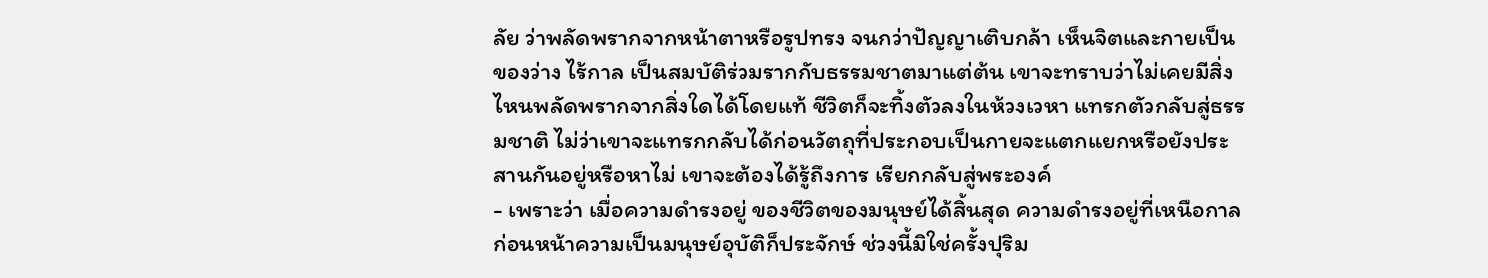ลัย ว่าพลัดพรากจากหน้าตาหรือรูปทรง จนกว่าปัญญาเติบกล้า เห็นจิตและกายเป็นของว่าง ไร้กาล เป็นสมบัติร่วมรากกับธรรมชาตมาแต่ต้น เขาจะทราบว่าไม่เคยมีสิ่งไหนพลัดพรากจากสิ่งใดได้โดยแท้ ชีวิตก็จะทิ้งตัวลงในห้วงเวหา แทรกตัวกลับสู่ธรรมชาติ ไม่ว่าเขาจะแทรกกลับได้ก่อนวัตถุที่ประกอบเป็นกายจะแตกแยกหรือยังประสานกันอยู่หรือหาไม่ เขาจะต้องได้รู้ถึงการ เรียกกลับสู่พระองค์
- เพราะว่า เมื่อความดำรงอยู่ ของชีวิตของมนุษย์ได้สิ้นสุด ความดำรงอยู่ที่เหนือกาลก่อนหน้าความเป็นมนุษย์อุบัติก็ประจักษ์ ช่วงนี้มิใช่ครั้งปุริม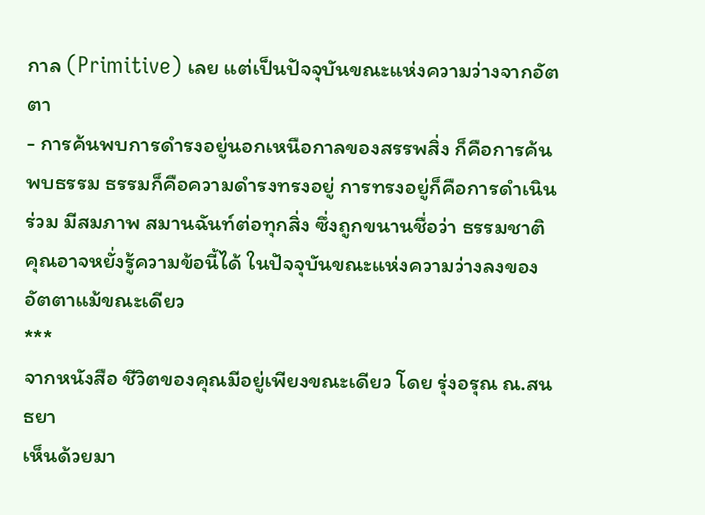กาล (Primitive) เลย แต่เป็นปัจจุบันขณะแห่งความว่างจากอัตตา
- การค้นพบการดำรงอยู่นอกเหนือกาลของสรรพสิ่ง ก็คือการค้นพบธรรม ธรรมก็คือความดำรงทรงอยู่ การทรงอยู่ก็คือการดำเนินร่วม มีสมภาพ สมานฉันท์ต่อทุกสิ่ง ซึ่งถูกขนานชื่อว่า ธรรมชาติ
คุณอาจหยั่งรู้ความข้อนี้ได้ ในปัจจุบันขณะแห่งความว่างลงของอัตตาแม้ขณะเดียว
***
จากหนังสือ ชีวิตของคุณมีอยู่เพียงขณะเดียว โดย รุ่งอรุณ ณ.สนธยา
เห็นด้วยมา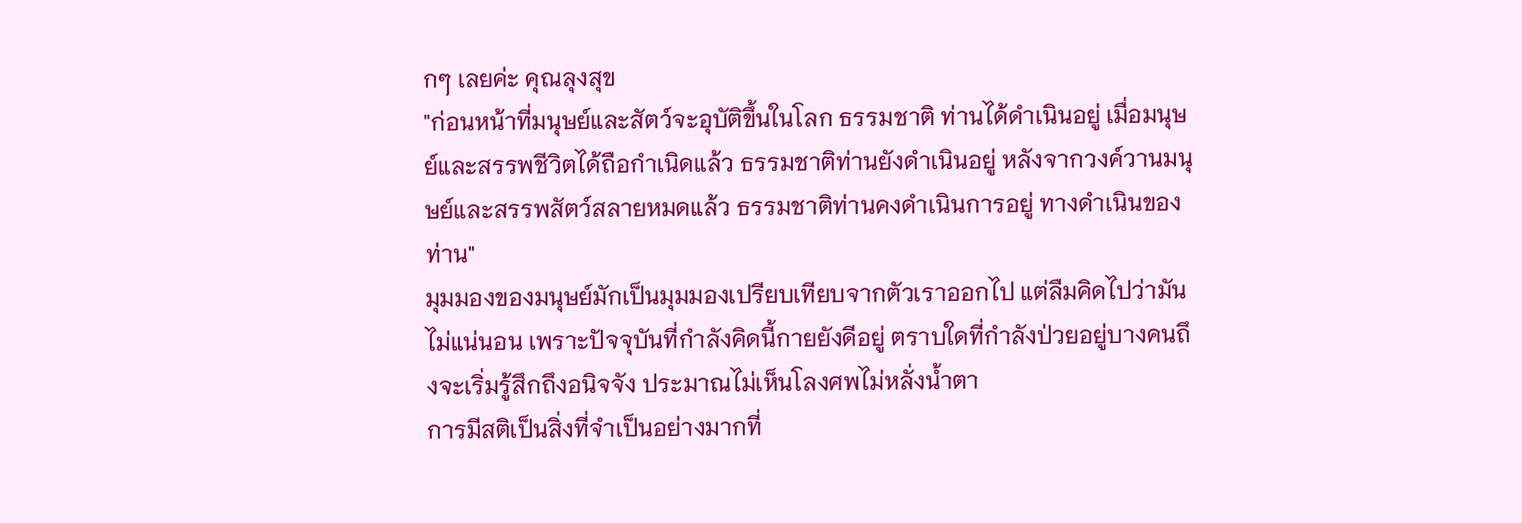กๆ เลยค่ะ คุณลุงสุข
"ก่อนหน้าที่มนุษย์และสัตว์จะอุบัติขึ้นในโลก ธรรมชาติ ท่านได้ดำเนินอยู่ เมื่อมนุษย์และสรรพชีวิตได้ถือกำเนิดแล้ว ธรรมชาติท่านยังดำเนินอยู่ หลังจากวงค์วานมนุษย์และสรรพสัตว์สลายหมดแล้ว ธรรมชาติท่านคงดำเนินการอยู่ ทางดำเนินของท่าน"
มุมมองของมนุษย์มักเป็นมุมมองเปรียบเทียบจากตัวเราออกไป แต่ลืมคิดไปว่ามันไม่แน่นอน เพราะปัจจุบันที่กำลังคิดนี้กายยังดีอยู่ ตราบใดที่กำลังป่วยอยู่บางคนถึงจะเริ่มรู้สึกถึงอนิจจัง ประมาณไม่เห็นโลงศพไม่หลั่งน้ำตา
การมีสติเป็นสิ่งที่จำเป็นอย่างมากที่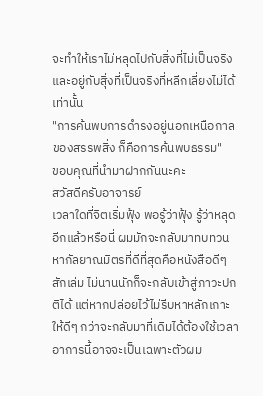จะทำให้เราไม่หลุดไปกับสิ่งที่ไม่เป็นจริงและอยู่กับสิุ่งที่เป็นจริงที่หลีกเลี่ยงไม่ได้เท่านั้น
"การค้นพบการดำรงอยู่นอกเหนือกาลของสรรพสิ่ง ก็คือการค้นพบธรรม"
ขอบคุณที่นำมาฝากกันนะคะ
สวัสดีครับอาจารย์
เวลาใดที่จิตเริ่มฟุ้ง พอรู้ว่าฟุ้ง รู้ว่าหลุดอีกแล้วหรือนี่ ผมมักจะกลับมาทบทวน หากัลยาณมิตรที่ดีที่สุดคือหนังสือดีๆสักเล่ม ไม่นานนักก็จะกลับเข้าสู่ภาวะปกติได้ แต่หากปล่อยไว้ไม่รีบหาหลักเกาะให้ดีๆ กว่าจะกลับมาที่เดิมได้ต้องใช้เวลา อาการนี้อาจจะเป็นเฉพาะตัวผม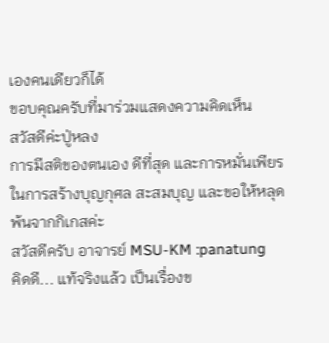เองคนเดียวก็ได้
ขอบคุณครับที่มาร่วมแสดงความคิดเห็น
สวัสดีค่ะปู่หลง
การมีสติของตนเอง ดีที่สุด และการหมั่นเพียร ในการสร้างบุญกุศล สะสมบุญ และขอให้หลุดพ้นจากกิเกสค่ะ
สวัสดีครับ อาจารย์ MSU-KM :panatung
คิดดี... แท้จริงแล้ว เป็นเรื่องข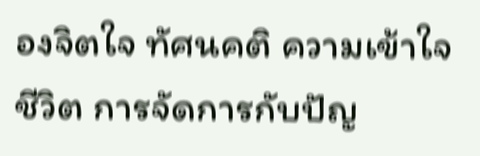องจิตใจ ทัศนคติ ความเข้าใจชีวิต การจัดการกับปัญ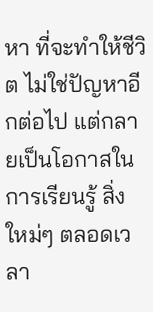หา ที่จะทำให้ชีวิต ไม่ใช่ปัญหาอีกต่อไป แต่กลายเป็นโอกาสในการเรียนรู้ สิ่งใหม่ๆ ตลอดเวลา